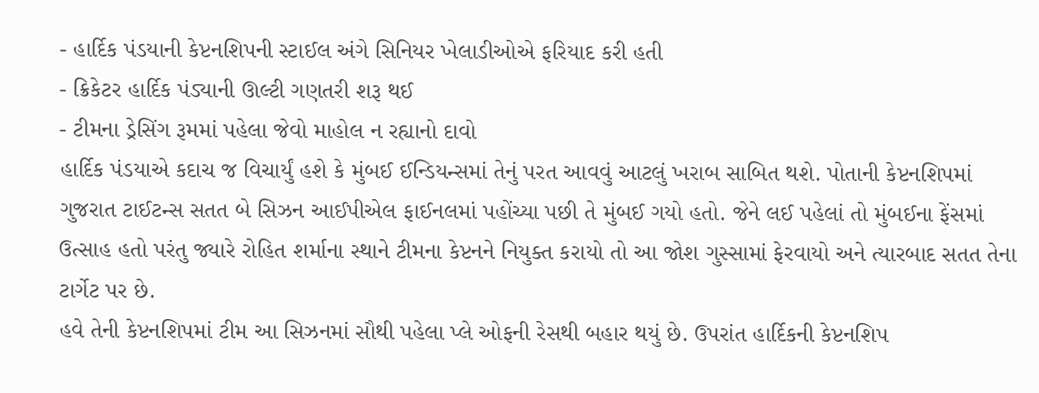- હાર્દિક પંડયાની કેપ્ટનશિપની સ્ટાઈલ અંગે સિનિયર ખેલાડીઓએ ફરિયાદ કરી હતી
- ક્રિકેટર હાર્દિક પંડ્યાની ઊલ્ટી ગણતરી શરૂ થઈ
- ટીમના ડ્રેસિંગ રૂમમાં પહેલા જેવો માહોલ ન રહ્યાનો દાવો
હાર્દિક પંડયાએ કદાચ જ વિચાર્યું હશે કે મુંબઈ ઈન્ડિયન્સમાં તેનું પરત આવવું આટલું ખરાબ સાબિત થશે. પોતાની કેપ્ટનશિપમાં ગુજરાત ટાઈટન્સ સતત બે સિઝન આઈપીએલ ફાઈનલમાં પહોંચ્યા પછી તે મુંબઈ ગયો હતો. જેને લઈ પહેલાં તો મુંબઈના ફેંસમાં ઉત્સાહ હતો પરંતુ જ્યારે રોહિત શર્માના સ્થાને ટીમના કેપ્ટનને નિયુક્ત કરાયો તો આ જોશ ગુસ્સામાં ફેરવાયો અને ત્યારબાદ સતત તેના ટાર્ગેટ પર છે.
હવે તેની કેપ્ટનશિપમાં ટીમ આ સિઝનમાં સૌથી પહેલા પ્લે ઓફની રેસથી બહાર થયું છે. ઉપરાંત હાર્દિકની કેપ્ટનશિપ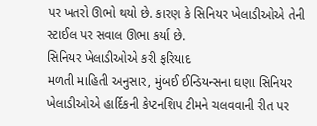પર ખતરો ઊભો થયો છે. કારણ કે સિનિયર ખેલાડીઓએ તેની સ્ટાઈલ પર સવાલ ઊભા કર્યા છે.
સિનિયર ખેલાડીઓએ કરી ફરિયાદ
મળતી માહિતી અનુસાર, મુંબઈ ઈન્ડિયન્સના ઘણા સિનિયર ખેલાડીઓએ હાર્દિકની કેપ્ટનશિપ ટીમને ચલવવાની રીત પર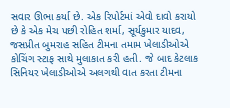સવાર ઊભા કર્યા છે. એક રિપોર્ટમાં એવો દાવો કરાયો છે કે એક મેચ પછી રોહિત શર્મા, સૂર્યકુમાર યાદવ, જસપ્રીત બુમરાહ સહિત ટીમના તમામ ખેલાડીઓએ કોચિંગ સ્ટાફ સાથે મુલાકાત કરી હતી. જે બાદ કેટલાક સિનિયર ખેલાડીઓએ અલગથી વાત કરતા ટીમના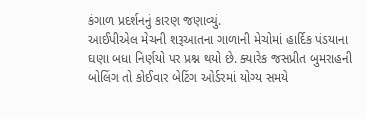કંગાળ પ્રદર્શનનું કારણ જણાવ્યું.
આઈપીએલ મેચની શરૂઆતના ગાળાની મેચોમાં હાર્દિક પંડયાના ઘણા બધા નિર્ણયો પર પ્રશ્ન થયો છે. ક્યારેક જસપ્રીત બુમરાહની બોલિંગ તો કોઈવાર બેટિંગ ઓર્ડરમાં યોગ્ય સમયે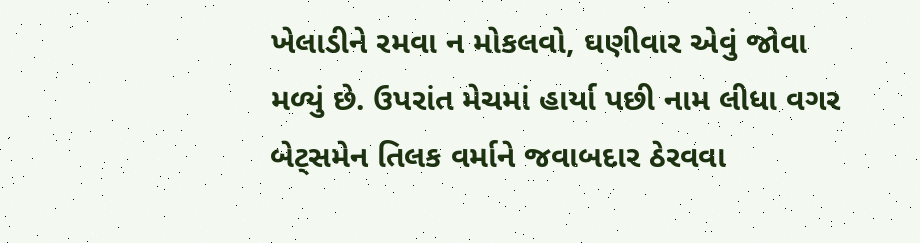ખેલાડીને રમવા ન મોકલવો, ઘણીવાર એવું જોવા મળ્યું છે. ઉપરાંત મેચમાં હાર્યા પછી નામ લીધા વગર બેટ્સમેન તિલક વર્માને જવાબદાર ઠેરવવા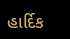હાર્દિક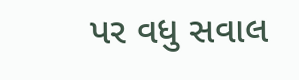પર વધુ સવાલ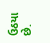ઉઠયા છે.